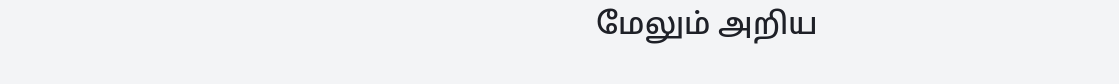மேலும் அறிய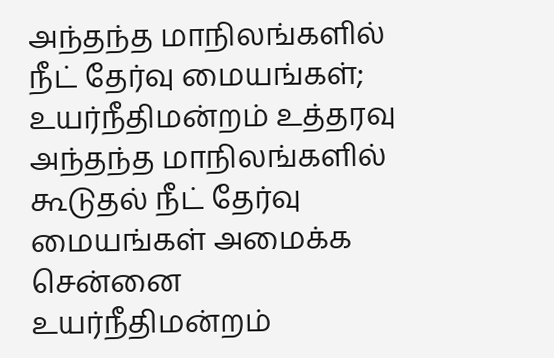அந்தந்த மாநிலங்களில் நீட் தேர்வு மையங்கள்; உயர்நீதிமன்றம் உத்தரவு
அந்தந்த மாநிலங்களில் கூடுதல் நீட் தேர்வு மையங்கள் அமைக்க சென்னை உயர்நீதிமன்றம்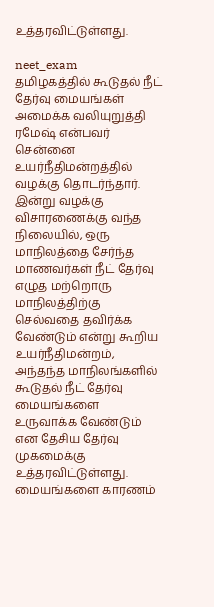உத்தரவிட்டுள்ளது.

neet_exam
தமிழகத்தில் கூடுதல் நீட் தேர்வு மையங்கள் அமைக்க வலியுறுத்தி ரமேஷ் என்பவர் சென்னை உயர்நீதிமன்றத்தில் வழக்கு தொடர்ந்தார். இன்று வழக்கு விசாரணைக்கு வந்த நிலையில், ஒரு மாநிலத்தை சேர்ந்த மாணவர்கள் நீட் தேர்வு எழுத மற்றொரு மாநிலத்திற்கு செல்வதை தவிர்க்க வேண்டும் என்று கூறிய உயர்நீதிமன்றம், அந்தந்த மாநிலங்களில் கூடுதல் நீட் தேர்வு மையங்களை உருவாக்க வேண்டும் என தேசிய தேர்வு முகமைக்கு உத்தரவிட்டுள்ளது. மையங்களை காரணம்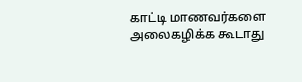காட்டி மாணவர்களை அலைகழிக்க கூடாது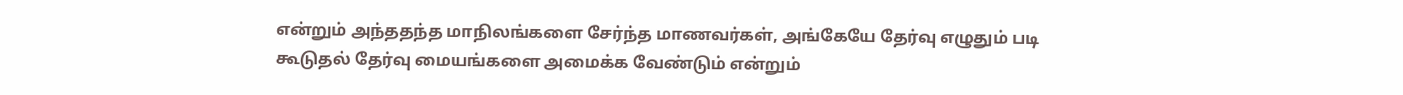என்றும் அந்ததந்த மாநிலங்களை சேர்ந்த மாணவர்கள், அங்கேயே தேர்வு எழுதும் படி கூடுதல் தேர்வு மையங்களை அமைக்க வேண்டும் என்றும்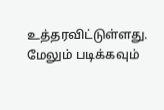உத்தரவிட்டுள்ளது.
மேலும் படிக்கவும்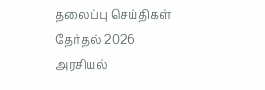தலைப்பு செய்திகள்
தேர்தல் 2026
அரசியல்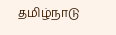தமிழ்நாடு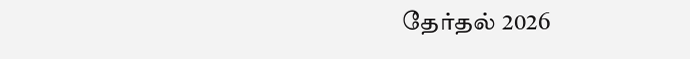தேர்தல் 2026